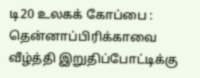டி20 உலகக் கோப்பை : தென்னாப்பிரிக்காவை வீழ்த்தி இறுதிப்போட்டிக்கு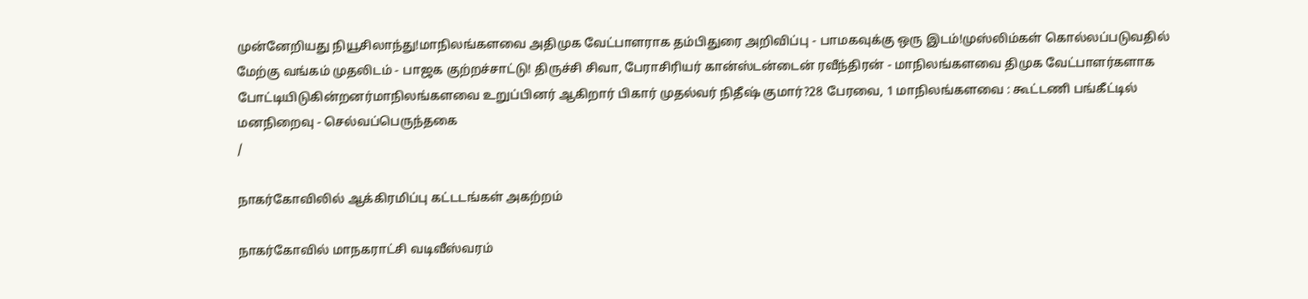முன்னேறியது நியூசிலாந்து!மாநிலங்களவை அதிமுக வேட்பாளராக தம்பிதுரை அறிவிப்பு - பாமகவுக்கு ஒரு இடம்!முஸ்லிம்கள் கொல்லப்படுவதில் மேற்கு வங்கம் முதலிடம் - பாஜக குற்றச்சாட்டு! திருச்சி சிவா, பேராசிரியர் கான்ஸ்டன்டைன் ரவீந்திரன் - மாநிலங்களவை திமுக வேட்பாளர்களாக போட்டியிடுகின்றனர்மாநிலங்களவை உறுப்பினர் ஆகிறார் பிகார் முதல்வர் நிதீஷ் குமார்?28 பேரவை, 1 மாநிலங்களவை : கூட்டணி பங்கீட்டில் மனநிறைவு - செல்வப்பெருந்தகை
/

நாகர்கோவிலில் ஆக்கிரமிப்பு கட்டடங்கள் அகற்றம்

நாகர்கோவில் மாநகராட்சி வடிவீஸ்வரம்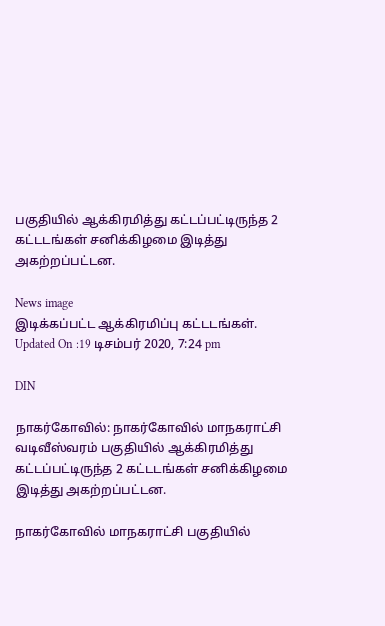பகுதியில் ஆக்கிரமித்து கட்டப்பட்டிருந்த 2 கட்டடங்கள் சனிக்கிழமை இடித்து அகற்றப்பட்டன.

News image
இடிக்கப்பட்ட ஆக்கிரமிப்பு கட்டடங்கள்.
Updated On :19 டிசம்பர் 2020, 7:24 pm

DIN

நாகர்கோவில்: நாகர்கோவில் மாநகராட்சி வடிவீஸ்வரம் பகுதியில் ஆக்கிரமித்து கட்டப்பட்டிருந்த 2 கட்டடங்கள் சனிக்கிழமை இடித்து அகற்றப்பட்டன.

நாகர்கோவில் மாநகராட்சி பகுதியில்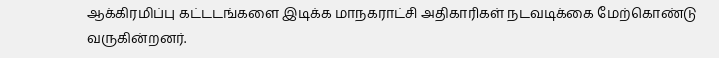ஆக்கிரமிப்பு கட்டடங்களை இடிக்க மாநகராட்சி அதிகாரிகள் நடவடிக்கை மேற்கொண்டு வருகின்றனர்.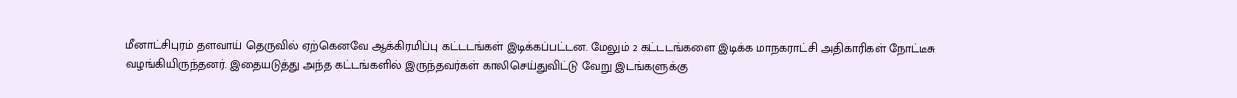மீனாட்சிபுரம் தளவாய் தெருவில் ஏற்கெனவே ஆக்கிரமிப்பு கட்டடங்கள் இடிக்கப்பட்டன. மேலும் 2 கட்டடங்களை இடிக்க மாநகராட்சி அதிகாரிகள் நோட்டீசு வழங்கியிருந்தனர். இதையடுத்து அந்த கட்டங்களில் இருந்தவர்கள் காலிசெய்துவிட்டு வேறு இடங்களுக்கு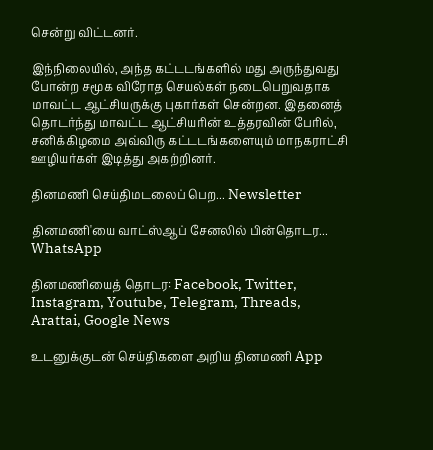சென்று விட்டனர்.

இந்நிலையில், அந்த கட்டடங்களில் மது அருந்துவது போன்ற சமூக விரோத செயல்கள் நடைபெறுவதாக மாவட்ட ஆட்சியருக்கு புகார்கள் சென்றன. இதனைத் தொடர்ந்து மாவட்ட ஆட்சியரின் உத்தரவின் பேரில், சனிக்கிழமை அவ்விரு கட்டடங்களையும் மாநகராட்சி ஊழியர்கள் இடித்து அகற்றினர்.

தினமணி செய்திமடலைப் பெற... Newsletter

தினமணி'யை வாட்ஸ்ஆப் சேனலில் பின்தொடர... WhatsApp

தினமணியைத் தொடர: Facebook, Twitter, Instagram, Youtube, Telegram, Threads, Arattai, Google News

உடனுக்குடன் செய்திகளை அறிய தினமணி App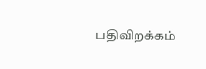பதிவிறக்கம்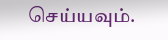செய்யவும்.